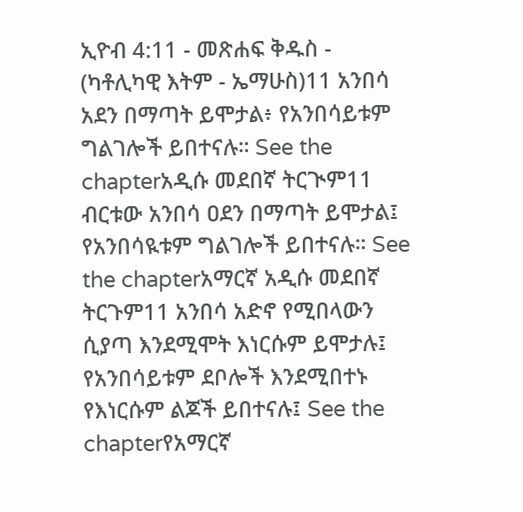ኢዮብ 4:11 - መጽሐፍ ቅዱስ - (ካቶሊካዊ እትም - ኤማሁስ)11 አንበሳ አደን በማጣት ይሞታል፥ የአንበሳይቱም ግልገሎች ይበተናሉ። See the chapterአዲሱ መደበኛ ትርጒም11 ብርቱው አንበሳ ዐደን በማጣት ይሞታል፤ የአንበሳዪቱም ግልገሎች ይበተናሉ። See the chapterአማርኛ አዲሱ መደበኛ ትርጉም11 አንበሳ አድኖ የሚበላውን ሲያጣ እንደሚሞት እነርሱም ይሞታሉ፤ የአንበሳይቱም ደቦሎች እንደሚበተኑ የእነርሱም ልጆች ይበተናሉ፤ See the chapterየአማርኛ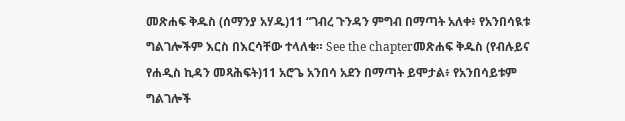መጽሐፍ ቅዱስ (ሰማንያ አሃዱ)11 “ገብረ ጉንዳን ምግብ በማጣት አለቀ፥ የአንበሳዪቱ ግልገሎችም እርስ በእርሳቸው ተላለቁ። See the chapterመጽሐፍ ቅዱስ (የብሉይና የሐዲስ ኪዳን መጻሕፍት)11 አሮጌ አንበሳ አደን በማጣት ይሞታል፥ የአንበሳይቱም ግልገሎች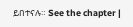ይበተናሉ። See the chapter |